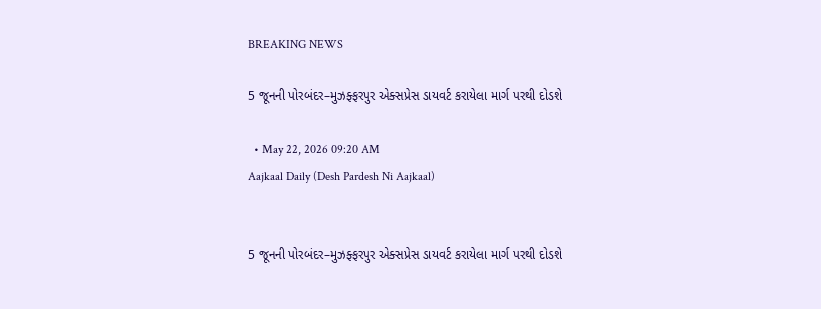BREAKING NEWS

5 જૂનની પોરબંદર–મુઝફ્ફરપુર એક્સપ્રેસ ડાયવર્ટ કરાયેલા માર્ગ પરથી દોડશે

  • May 22, 2026 09:20 AM
Aajkaal Daily (Desh Pardesh Ni Aajkaal)


5 જૂનની પોરબંદર–મુઝફ્ફરપુર એક્સપ્રેસ ડાયવર્ટ કરાયેલા માર્ગ પરથી દોડશે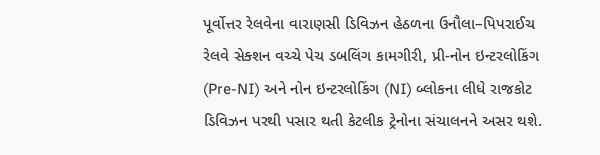પૂર્વોત્તર રેલવેના વારાણસી ડિવિઝન હેઠળના ઉનૌલા–પિપરાઈચ રેલવે સેક્શન વચ્ચે પેચ ડબલિંગ કામગીરી, પ્રી-નોન ઇન્ટરલોકિંગ (Pre-NI) અને નોન ઇન્ટરલોકિંગ (NI) બ્લોકના લીધે રાજકોટ ડિવિઝન પરથી પસાર થતી કેટલીક ટ્રેનોના સંચાલનને અસર થશે.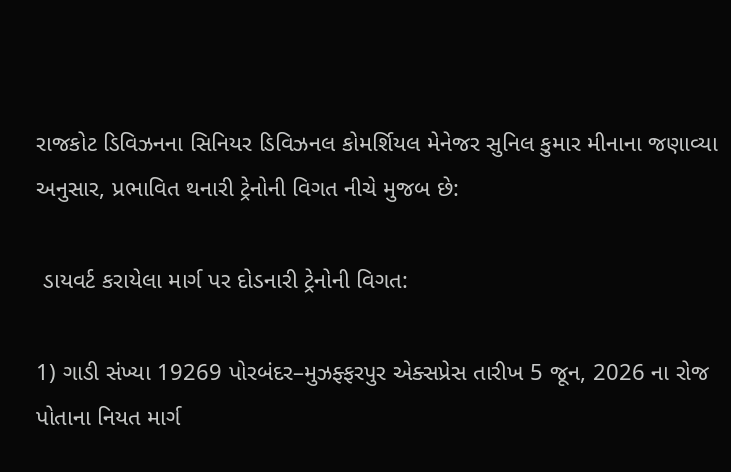રાજકોટ ડિવિઝનના સિનિયર ડિવિઝનલ કોમર્શિયલ મેનેજર સુનિલ કુમાર મીનાના જણાવ્યા અનુસાર, પ્રભાવિત થનારી ટ્રેનોની વિગત નીચે મુજબ છે:

 ડાયવર્ટ કરાયેલા માર્ગ પર દોડનારી ટ્રેનોની વિગત:

1) ગાડી સંખ્યા 19269 પોરબંદર–મુઝફ્ફરપુર એક્સપ્રેસ તારીખ 5 જૂન, 2026 ના રોજ પોતાના નિયત માર્ગ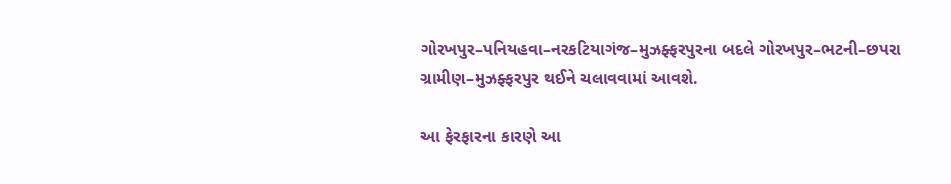ગોરખપુર–પનિયહવા–નરકટિયાગંજ–મુઝફ્ફરપુરના બદલે ગોરખપુર–ભટની–છપરા ગ્રામીણ–મુઝફ્ફરપુર થઈને ચલાવવામાં આવશે.

આ ફેરફારના કારણે આ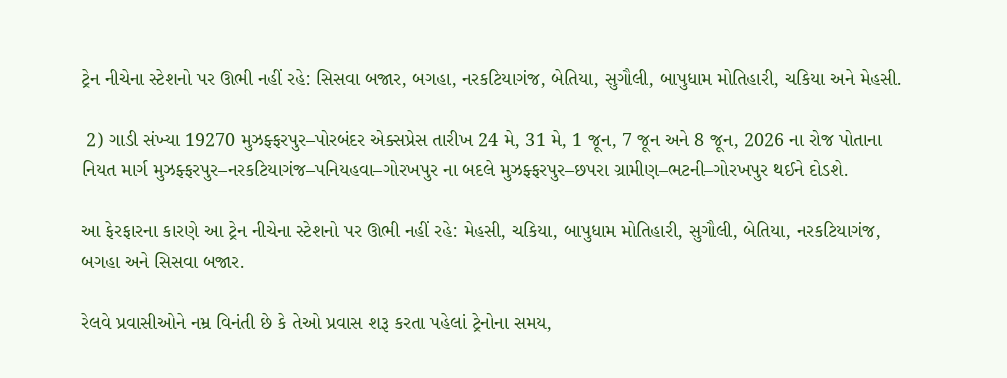ટ્રેન નીચેના સ્ટેશનો પર ઊભી નહીં રહે: સિસવા બજાર, બગહા, નરકટિયાગંજ, બેતિયા, સુગૌલી, બાપુધામ મોતિહારી, ચકિયા અને મેહસી.

 2) ગાડી સંખ્યા 19270 મુઝફ્ફરપુર–પોરબંદર એક્સપ્રેસ તારીખ 24 મે, 31 મે, 1 જૂન, 7 જૂન અને 8 જૂન, 2026 ના રોજ પોતાના નિયત માર્ગ મુઝફ્ફરપુર–નરકટિયાગંજ–પનિયહવા–ગોરખપુર ના બદલે મુઝફ્ફરપુર–છપરા ગ્રામીણ–ભટની–ગોરખપુર થઈને દોડશે.

આ ફેરફારના કારણે આ ટ્રેન નીચેના સ્ટેશનો પર ઊભી નહીં રહે: મેહસી, ચકિયા, બાપુધામ મોતિહારી, સુગૌલી, બેતિયા, નરકટિયાગંજ, બગહા અને સિસવા બજાર.

રેલવે પ્રવાસીઓને નમ્ર વિનંતી છે કે તેઓ પ્રવાસ શરૂ કરતા પહેલાં ટ્રેનોના સમય,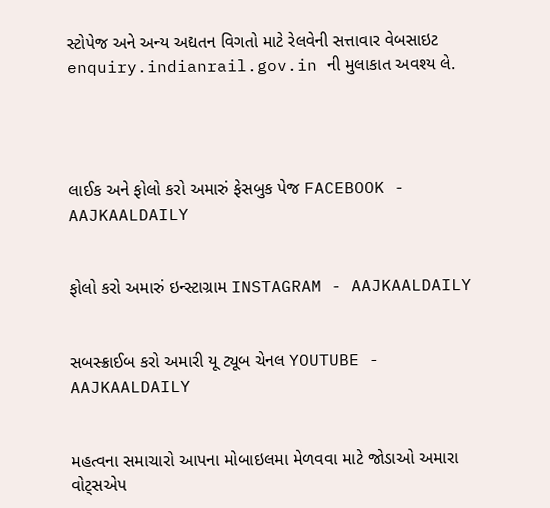સ્ટોપેજ અને અન્ય અદ્યતન વિગતો માટે રેલવેની સત્તાવાર વેબસાઇટ enquiry.indianrail.gov.in ની મુલાકાત અવશ્ય લે.




લાઈક અને ફોલો કરો અમારું ફેસબુક પેજ FACEBOOK - AAJKAALDAILY


ફોલો કરો અમારું ઇન્સ્ટાગ્રામ INSTAGRAM - AAJKAALDAILY


સબસ્ક્રાઈબ કરો અમારી યૂ ટ્યૂબ ચેનલ YOUTUBE - AAJKAALDAILY


મહત્વના સમાચારો આપના મોબાઇલમા મેળવવા માટે જોડાઓ અમારા વોટ્સએપ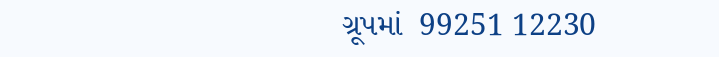ગ્રૂપમાં  99251 12230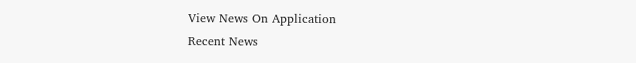View News On Application
Recent News